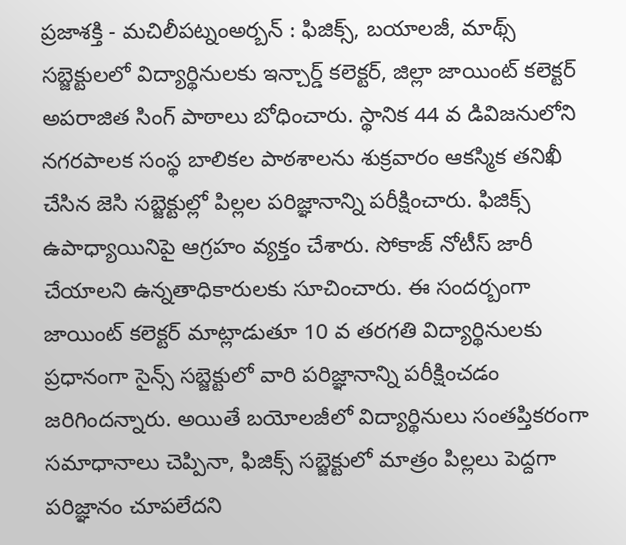ప్రజాశక్తి - మచిలీపట్నంఅర్బన్ : ఫిజిక్స్, బయాలజీ, మాథ్స్ సబ్జెక్టులలో విద్యార్థినులకు ఇన్చార్డ్ కలెక్టర్, జిల్లా జాయింట్ కలెక్టర్ అపరాజిత సింగ్ పాఠాలు బోధించారు. స్థానిక 44 వ డివిజనులోని నగరపాలక సంస్థ బాలికల పాఠశాలను శుక్రవారం ఆకస్మిక తనిఖీ చేసిన జెసి సబ్జెక్టుల్లో పిల్లల పరిజ్ఞానాన్ని పరీక్షించారు. ఫిజిక్స్ ఉపాధ్యాయినిపై ఆగ్రహం వ్యక్తం చేశారు. సోకాజ్ నోటీస్ జారీ చేయాలని ఉన్నతాధికారులకు సూచించారు. ఈ సందర్బంగా జాయింట్ కలెక్టర్ మాట్లాడుతూ 10 వ తరగతి విద్యార్థినులకు ప్రధానంగా సైన్స్ సబ్జెక్టులో వారి పరిజ్ఞానాన్ని పరీక్షించడం జరిగిందన్నారు. అయితే బయోలజీలో విద్యార్థినులు సంతప్తికరంగా సమాధానాలు చెప్పినా, ఫిజిక్స్ సబ్జెక్టులో మాత్రం పిల్లలు పెద్దగా పరిజ్ఞానం చూపలేదని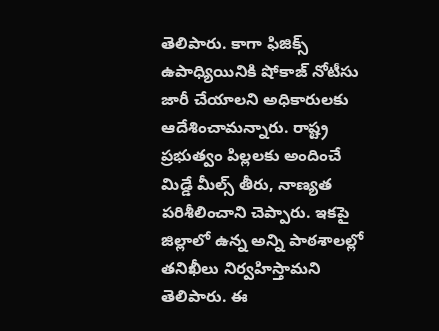తెలిపారు. కాగా ఫిజిక్స్ ఉపాధ్యియినికి షోకాజ్ నోటీసు జారీ చేయాలని అధికారులకు ఆదేశించామన్నారు. రాష్ట్ర ప్రభుత్వం పిల్లలకు అందించే మిడ్డే మీల్స్ తీరు, నాణ్యత పరిశీలించాని చెప్పారు. ఇకపై జిల్లాలో ఉన్న అన్ని పాఠశాలల్లో తనిఖీలు నిర్వహిస్తామని తెలిపారు. ఈ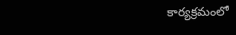కార్యక్రమంలో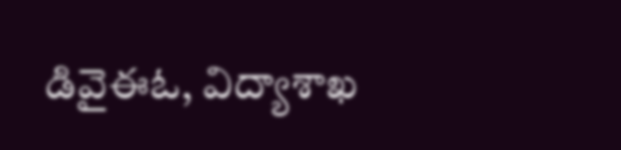డివైఈఓ, విద్యాశాఖ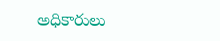అధికారులు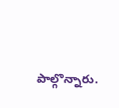పాల్గొన్నారు.